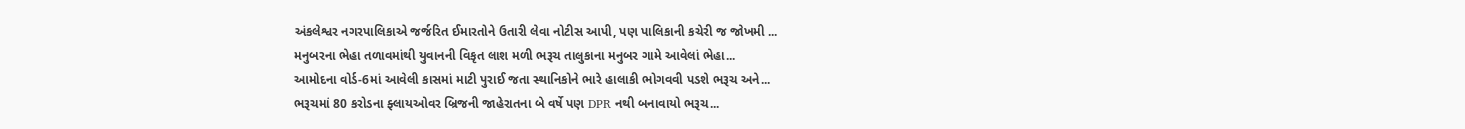અંકલેશ્વર નગરપાલિકાએ જર્જરિત ઈમારતોને ઉતારી લેવા નોટીસ આપી, પણ પાલિકાની કચેરી જ જોખમી ...
મનુબરના ભેહા તળાવમાંથી યુવાનની વિકૃત લાશ મળી ભરૂચ તાલુકાના મનુબર ગામે આવેલાં ભેહા...
આમોદના વોર્ડ-6માં આવેલી કાસમાં માટી પુરાઈ જતા સ્થાનિકોને ભારે હાલાકી ભોગવવી પડશે ભરૂચ અને...
ભરૂચમાં 80 કરોડના ફ્લાયઓવર બ્રિજની જાહેરાતના બે વર્ષે પણ DPR નથી બનાવાયો ભરૂચ...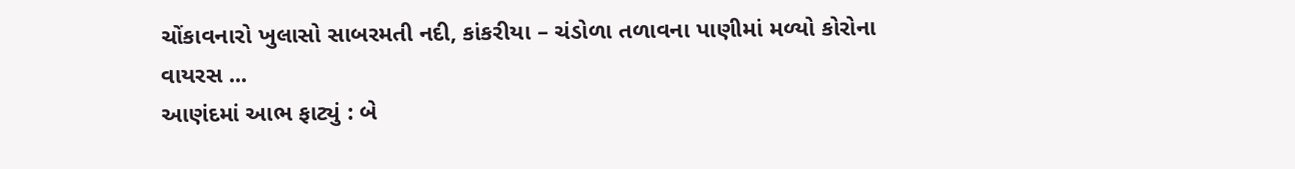ચોંકાવનારો ખુલાસો સાબરમતી નદી, કાંકરીયા – ચંડોળા તળાવના પાણીમાં મળ્યો કોરોના વાયરસ ...
આણંદમાં આભ ફાટ્યું : બે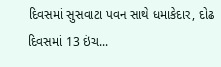દિવસમાં સુસવાટા પવન સાથે ધમાકેદાર, દોઢ દિવસમાં 13 ઇંચ...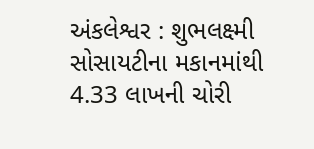અંકલેશ્વર : શુભલક્ષ્મી સોસાયટીના મકાનમાંથી 4.33 લાખની ચોરી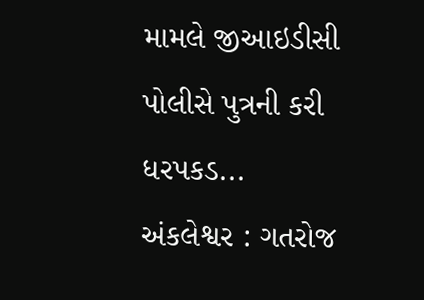મામલે જીઆઇડીસી પોલીસે પુત્રની કરી ધરપકડ...
અંકલેશ્વર : ગતરોજ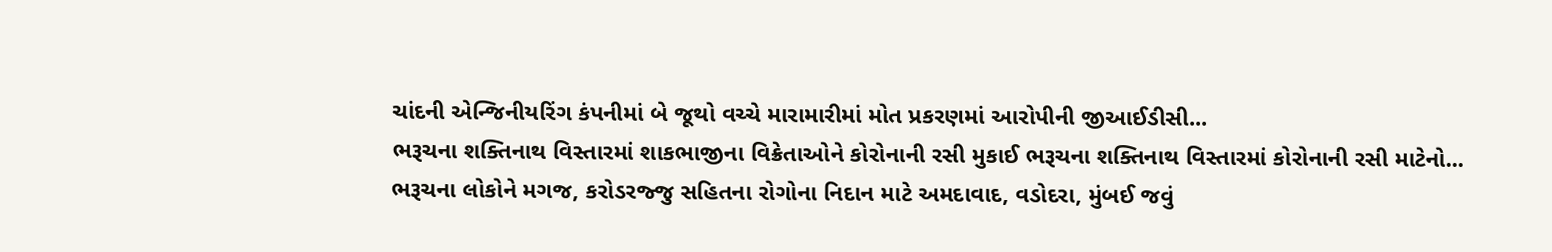ચાંદની એન્જિનીયરિંગ કંપનીમાં બે જૂથો વચ્ચે મારામારીમાં મોત પ્રકરણમાં આરોપીની જીઆઈડીસી...
ભરૂચના શક્તિનાથ વિસ્તારમાં શાકભાજીના વિક્રેતાઓને કોરોનાની રસી મુકાઈ ભરૂચના શક્તિનાથ વિસ્તારમાં કોરોનાની રસી માટેનો...
ભરૂચના લોકોને મગજ, કરોડરજ્જુ સહિતના રોગોના નિદાન માટે અમદાવાદ, વડોદરા, મુંબઈ જવું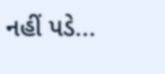નહીં પડે...